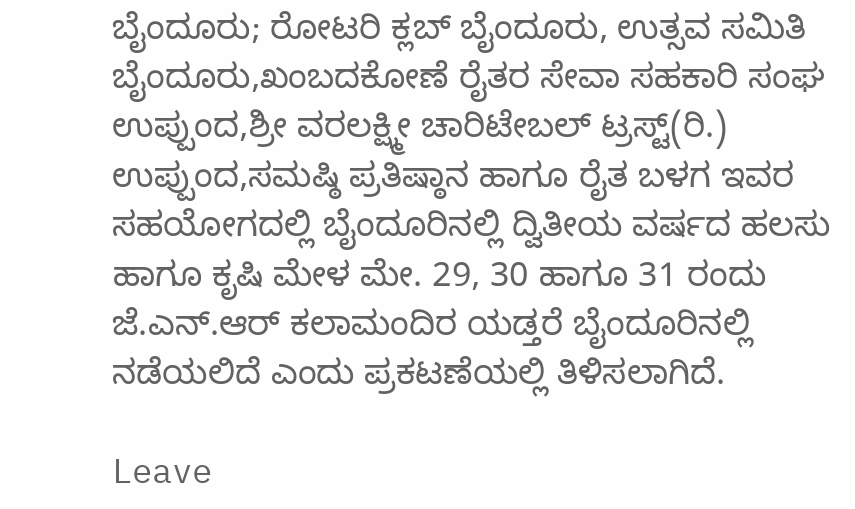ಬೈಂದೂರು; ರೋಟರಿ ಕ್ಲಬ್ ಬೈಂದೂರು, ಉತ್ಸವ ಸಮಿತಿ ಬೈಂದೂರು,ಖಂಬದಕೋಣೆ ರೈತರ ಸೇವಾ ಸಹಕಾರಿ ಸಂಘ ಉಪ್ಪುಂದ,ಶ್ರೀ ವರಲಕ್ಷ್ಮೀ ಚಾರಿಟೇಬಲ್ ಟ್ರಸ್ಟ್(ರಿ.) ಉಪ್ಪುಂದ,ಸಮಷ್ಠಿ ಪ್ರತಿಷ್ಠಾನ ಹಾಗೂ ರೈತ ಬಳಗ ಇವರ ಸಹಯೋಗದಲ್ಲಿ ಬೈಂದೂರಿನಲ್ಲಿ ದ್ವಿತೀಯ ವರ್ಷದ ಹಲಸು ಹಾಗೂ ಕೃಷಿ ಮೇಳ ಮೇ. 29, 30 ಹಾಗೂ 31 ರಂದು ಜೆ.ಎನ್.ಆರ್ ಕಲಾಮಂದಿರ ಯಡ್ತರೆ ಬೈಂದೂರಿನಲ್ಲಿ ನಡೆಯಲಿದೆ ಎಂದು ಪ್ರಕಟಣೆಯಲ್ಲಿ ತಿಳಿಸಲಾಗಿದೆ.

Leave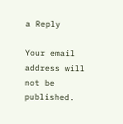a Reply

Your email address will not be published.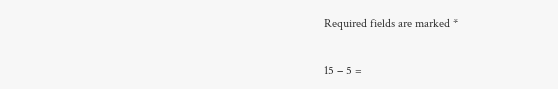Required fields are marked *

15 − 5 =